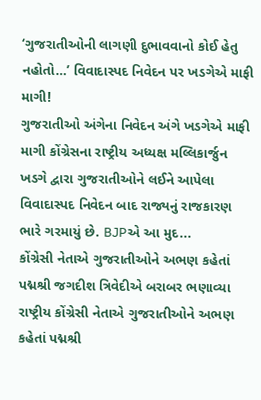‘ગુજરાતીઓની લાગણી દુભાવવાનો કોઈ હેતુ નહોતો…’ વિવાદાસ્પદ નિવેદન પર ખડગેએ માફી માગી!
ગુજરાતીઓ અંગેના નિવેદન અંગે ખડગેએ માફી માગી કોંગ્રેસના રાષ્ટ્રીય અધ્યક્ષ મલ્લિકાર્જુન ખડગે દ્વારા ગુજરાતીઓને લઈને આપેલા વિવાદાસ્પદ નિવેદન બાદ રાજ્યનું રાજકારણ ભારે ગરમાયું છે. BJPએ આ મુદ...
કોંગ્રેસી નેતાએ ગુજરાતીઓને અભણ કહેતાં પદ્મશ્રી જગદીશ ત્રિવેદીએ બરાબર ભણાવ્યા
રાષ્ટ્રીય કોંગ્રેસી નેતાએ ગુજરાતીઓને અભણ કહેતાં પદ્મશ્રી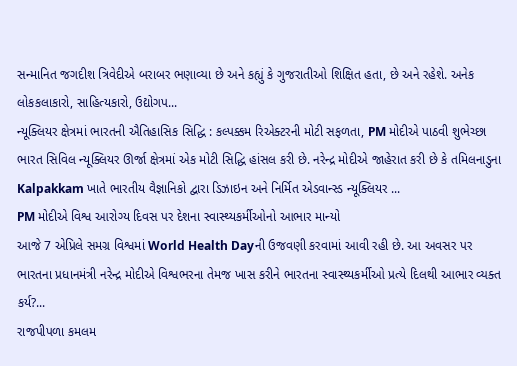સન્માનિત જગદીશ ત્રિવેદીએ બરાબર ભણાવ્યા છે અને કહ્યું કે ગુજરાતીઓ શિક્ષિત હતા, છે અને રહેશે. અનેક લોકકલાકારો, સાહિત્યકારો, ઉદ્યોગપ...
ન્યૂક્લિયર ક્ષેત્રમાં ભારતની ઐતિહાસિક સિદ્ધિ : કલ્પક્કમ રિએક્ટરની મોટી સફળતા, PM મોદીએ પાઠવી શુભેચ્છા
ભારત સિવિલ ન્યૂક્લિયર ઊર્જા ક્ષેત્રમાં એક મોટી સિદ્ધિ હાંસલ કરી છે. નરેન્દ્ર મોદીએ જાહેરાત કરી છે કે તમિલનાડુના Kalpakkam ખાતે ભારતીય વૈજ્ઞાનિકો દ્વારા ડિઝાઇન અને નિર્મિત એડવાન્સ્ડ ન્યૂક્લિયર ...
PM મોદીએ વિશ્વ આરોગ્ય દિવસ પર દેશના સ્વાસ્થ્યકર્મીઓનો આભાર માન્યો
આજે 7 એપ્રિલે સમગ્ર વિશ્વમાં World Health Dayની ઉજવણી કરવામાં આવી રહી છે. આ અવસર પર ભારતના પ્રધાનમંત્રી નરેન્દ્ર મોદીએ વિશ્વભરના તેમજ ખાસ કરીને ભારતના સ્વાસ્થ્યકર્મીઓ પ્રત્યે દિલથી આભાર વ્યક્ત કર્ય?...
રાજપીપળા કમલમ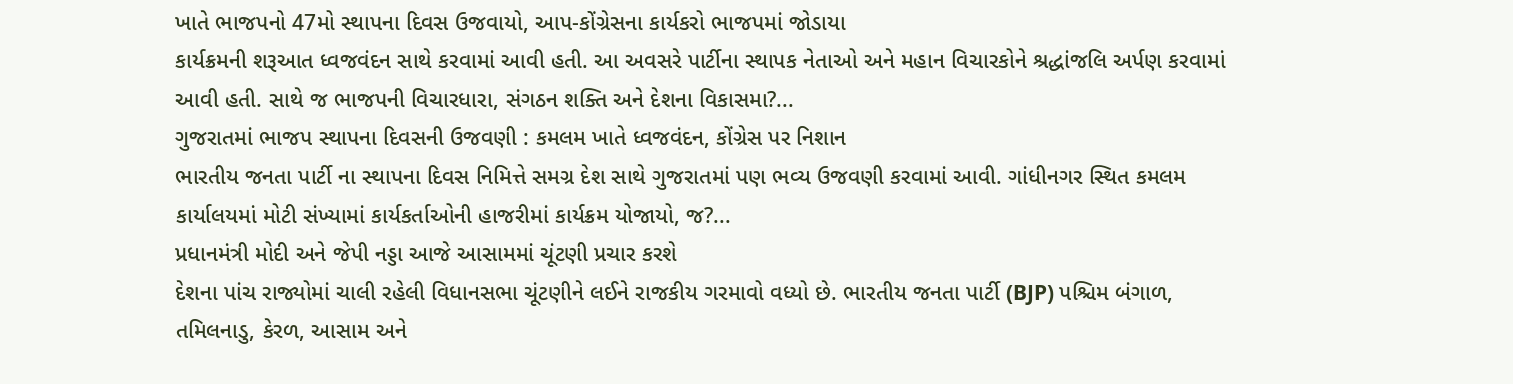ખાતે ભાજપનો 47મો સ્થાપના દિવસ ઉજવાયો, આપ-કોંગ્રેસના કાર્યકરો ભાજપમાં જોડાયા
કાર્યક્રમની શરૂઆત ધ્વજવંદન સાથે કરવામાં આવી હતી. આ અવસરે પાર્ટીના સ્થાપક નેતાઓ અને મહાન વિચારકોને શ્રદ્ધાંજલિ અર્પણ કરવામાં આવી હતી. સાથે જ ભાજપની વિચારધારા, સંગઠન શક્તિ અને દેશના વિકાસમા?...
ગુજરાતમાં ભાજપ સ્થાપના દિવસની ઉજવણી : કમલમ ખાતે ધ્વજવંદન, કોંગ્રેસ પર નિશાન
ભારતીય જનતા પાર્ટી ના સ્થાપના દિવસ નિમિત્તે સમગ્ર દેશ સાથે ગુજરાતમાં પણ ભવ્ય ઉજવણી કરવામાં આવી. ગાંધીનગર સ્થિત કમલમ કાર્યાલયમાં મોટી સંખ્યામાં કાર્યકર્તાઓની હાજરીમાં કાર્યક્રમ યોજાયો, જ?...
પ્રધાનમંત્રી મોદી અને જેપી નડ્ડા આજે આસામમાં ચૂંટણી પ્રચાર કરશે
દેશના પાંચ રાજ્યોમાં ચાલી રહેલી વિધાનસભા ચૂંટણીને લઈને રાજકીય ગરમાવો વધ્યો છે. ભારતીય જનતા પાર્ટી (BJP) પશ્ચિમ બંગાળ, તમિલનાડુ, કેરળ, આસામ અને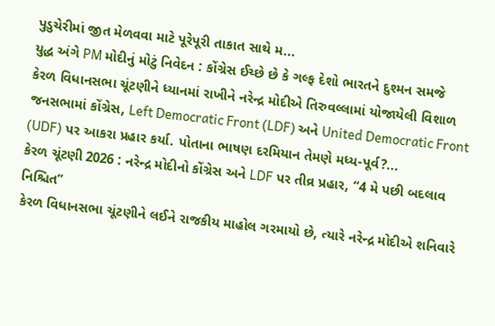પુડુચેરીમાં જીત મેળવવા માટે પૂરેપૂરી તાકાત સાથે મ...
યુદ્ધ અંગે PM મોદીનું મોટું નિવેદન : કોંગ્રેસ ઈચ્છે છે કે ગલ્ફ દેશો ભારતને દુશ્મન સમજે
કેરળ વિધાનસભા ચૂંટણીને ધ્યાનમાં રાખીને નરેન્દ્ર મોદીએ તિરુવલ્લામાં યોજાયેલી વિશાળ જનસભામાં કોંગ્રેસ, Left Democratic Front (LDF) અને United Democratic Front (UDF) પર આકરા પ્રહાર કર્યા. પોતાના ભાષણ દરમિયાન તેમણે મધ્ય-પૂર્વ?...
કેરળ ચૂંટણી 2026 : નરેન્દ્ર મોદીનો કોંગ્રેસ અને LDF પર તીવ્ર પ્રહાર, “4 મે પછી બદલાવ નિશ્ચિત”
કેરળ વિધાનસભા ચૂંટણીને લઈને રાજકીય માહોલ ગરમાયો છે, ત્યારે નરેન્દ્ર મોદીએ શનિવારે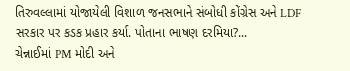તિરુવલ્લામાં યોજાયેલી વિશાળ જનસભાને સંબોધી કોંગ્રેસ અને LDF સરકાર પર કડક પ્રહાર કર્યા. પોતાના ભાષણ દરમિયા?...
ચેન્નાઈમાં PM મોદી અને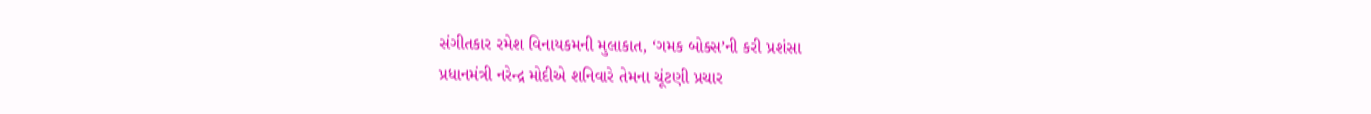સંગીતકાર રમેશ વિનાયકમની મુલાકાત, ‘ગમક બોક્સ’ની કરી પ્રશંસા
પ્રધાનમંત્રી નરેન્દ્ર મોદીએ શનિવારે તેમના ચૂંટણી પ્રચાર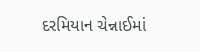દરમિયાન ચેન્નાઈમાં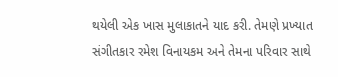થયેલી એક ખાસ મુલાકાતને યાદ કરી. તેમણે પ્રખ્યાત સંગીતકાર રમેશ વિનાયકમ અને તેમના પરિવાર સાથે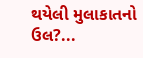થયેલી મુલાકાતનો ઉલ?...